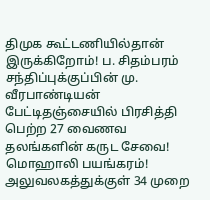திமுக கூட்டணியில்தான் இருக்கிறோம்! ப. சிதம்பரம் சந்திப்புக்குப்பின் மு. வீரபாண்டியன் பேட்டிதஞ்சையில் பிரசித்தி பெற்ற 27 வைணவ தலங்களின் கருட சேவை! மொஹாலி பயங்கரம்! அலுவலகத்துக்குள் 34 முறை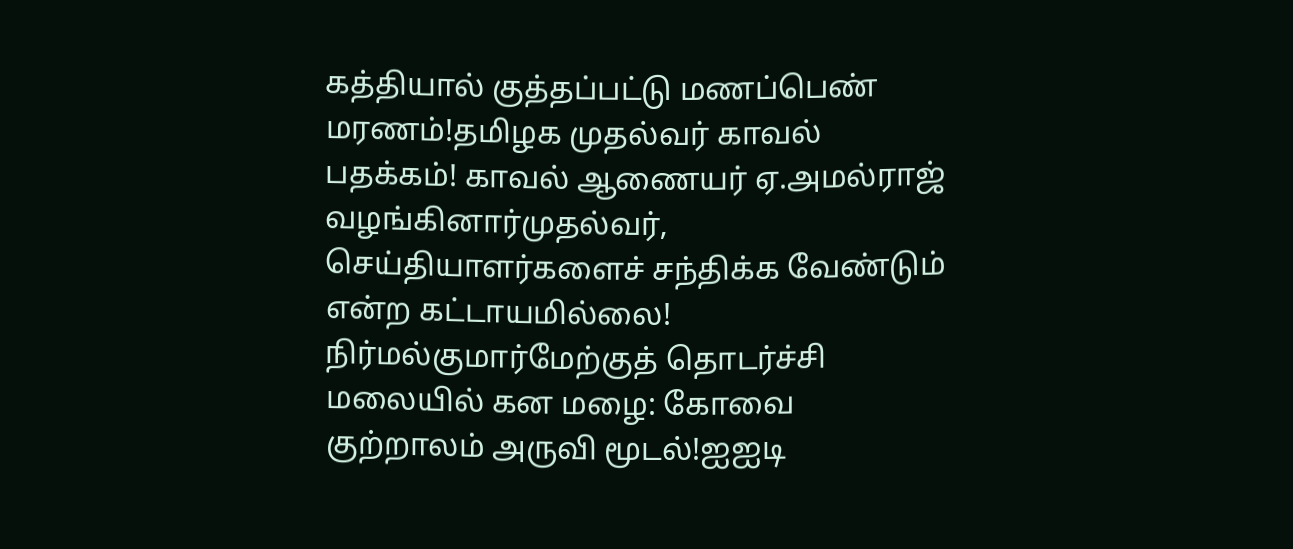கத்தியால் குத்தப்பட்டு மணப்பெண் மரணம்!தமிழக முதல்வர் காவல் பதக்கம்! காவல் ஆணையர் ஏ.அமல்ராஜ் வழங்கினார்முதல்வர், செய்தியாளர்களைச் சந்திக்க வேண்டும் என்ற கட்டாயமில்லை! நிர்மல்குமார்மேற்குத் தொடர்ச்சி மலையில் கன மழை: கோவை குற்றாலம் அருவி மூடல்!ஐஐடி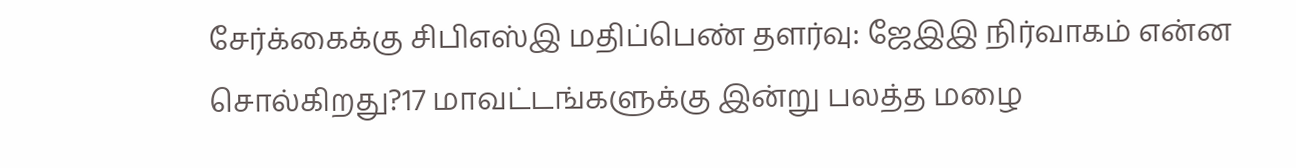சேர்க்கைக்கு சிபிஎஸ்இ மதிப்பெண் தளர்வு: ஜேஇஇ நிர்வாகம் என்ன சொல்கிறது?17 மாவட்டங்களுக்கு இன்று பலத்த மழை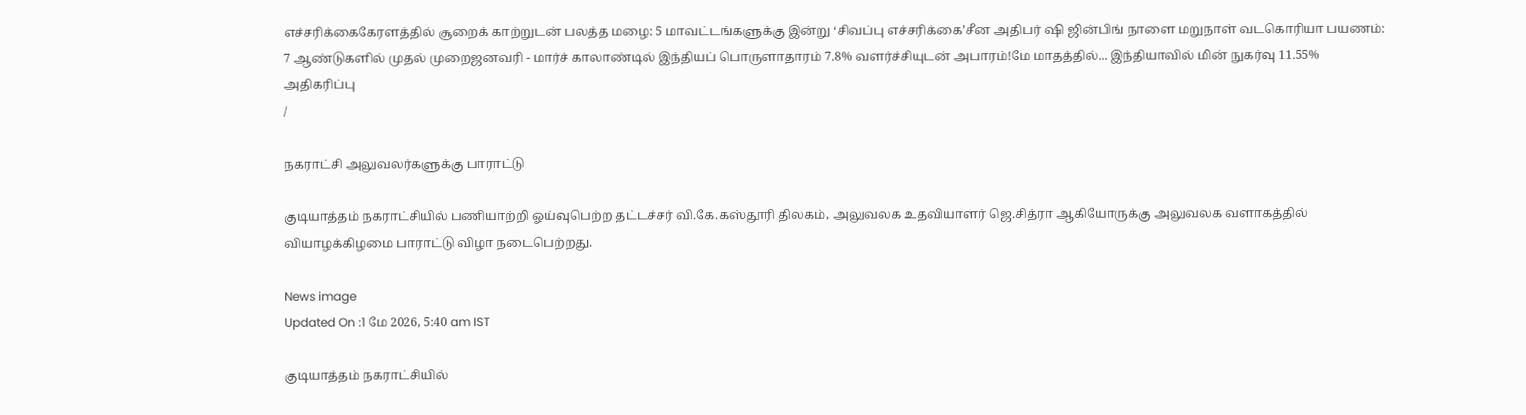எச்சரிக்கைகேரளத்தில் சூறைக் காற்றுடன் பலத்த மழை: 5 மாவட்டங்களுக்கு இன்று ‘சிவப்பு எச்சரிக்கை’சீன அதிபர் ஷி ஜின்பிங் நாளை மறுநாள் வடகொரியா பயணம்: 7 ஆண்டுகளில் முதல் முறைஜனவரி - மார்ச் காலாண்டில் இந்தியப் பொருளாதாரம் 7.8% வளர்ச்சியுடன் அபாரம்!மே மாதத்தில்... இந்தியாவில் மின் நுகர்வு 11.55% அதிகரிப்பு
/

நகராட்சி அலுவலர்களுக்கு பாராட்டு

குடியாத்தம் நகராட்சியில் பணியாற்றி ஓய்வுபெற்ற தட்டச்சர் வி.கே.கஸ்தூரி திலகம், அலுவலக உதவியாளர் ஜெ.சித்ரா ஆகியோருக்கு அலுவலக வளாகத்தில் வியாழக்கிழமை பாராட்டு விழா நடைபெற்றது.

News image
Updated On :1 மே 2026, 5:40 am IST

குடியாத்தம் நகராட்சியில்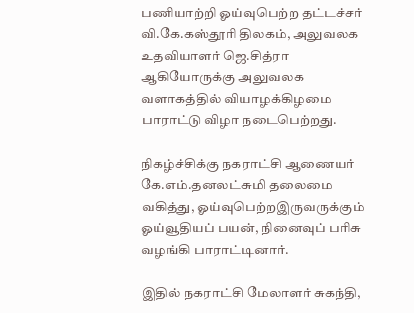பணியாற்றி ஓய்வுபெற்ற தட்டச்சர் வி.கே.கஸ்தூரி திலகம், அலுவலக உதவியாளர் ஜெ.சித்ரா ஆகியோருக்கு அலுவலக வளாகத்தில் வியாழக்கிழமை பாராட்டு விழா நடைபெற்றது.

நிகழ்ச்சிக்கு நகராட்சி ஆணையர் கே.எம்.தனலட்சுமி தலைமை வகித்து, ஓய்வுபெற்றஇருவருக்கும் ஓய்வூதியப் பயன், நினைவுப் பரிசு வழங்கி பாராட்டினார்.

இதில் நகராட்சி மேலாளர் சுகந்தி,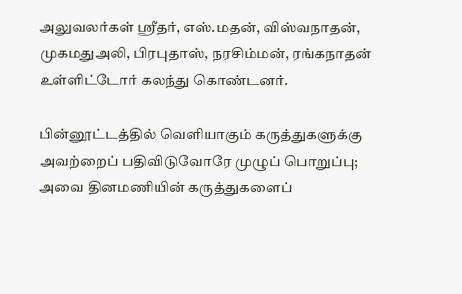அலுவலர்கள் ஸ்ரீதர், எஸ்.மதன், விஸ்வநாதன், முகமதுஅலி, பிரபுதாஸ், நரசிம்மன், ரங்கநாதன் உள்ளிட்டோர் கலந்து கொண்டனர்.

பின்னூட்டத்தில் வெளியாகும் கருத்துகளுக்கு அவற்றைப் பதிவிடுவோரே முழுப் பொறுப்பு; அவை தினமணியின் கருத்துகளைப்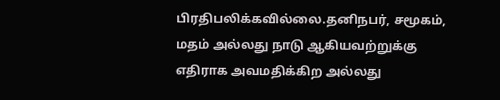பிரதிபலிக்கவில்லை.தனிநபர், சமூகம், மதம் அல்லது நாடு ஆகியவற்றுக்கு எதிராக அவமதிக்கிற அல்லது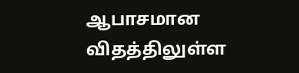ஆபாசமான விதத்திலுள்ள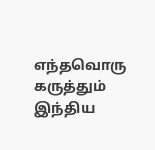எந்தவொரு கருத்தும் இந்திய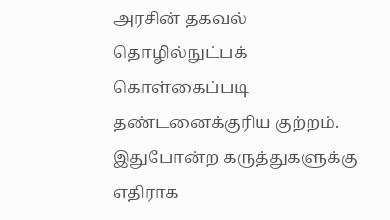அரசின் தகவல் தொழில்நுட்பக் கொள்கைப்படி தண்டனைக்குரிய குற்றம். இதுபோன்ற கருத்துகளுக்கு எதிராக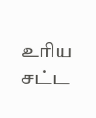உரிய சட்ட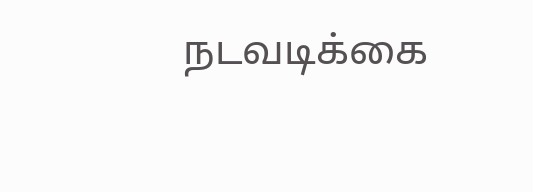நடவடிக்கை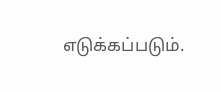எடுக்கப்படும்.